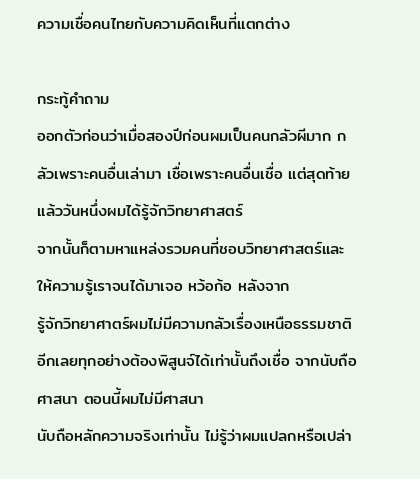ความเชื่อคนไทยกับความคิดเห็นที่แตกต่าง

กระทู้คำถาม
ออกตัวก่อนว่าเมื่อสองปีก่อนผมเป็นคนกลัวผีมาก กลัวเพราะคนอื่นเล่ามา เชื่อเพราะคนอื่นเชื่อ แต่สุดท้ายแล้ววันหนึ่งผมได้รู้จักวิทยาศาสตร์
จากนั้นก็ตามหาแหล่งรวมคนที่ชอบวิทยาศาสตร์และให้ความรู้เราจนได้มาเจอ หว้อก้อ หลังจาก
รู้จักวิทยาศาตร์ผมไม่มีความกลัวเรื่องเหนือธรรมชาติอีกเลยทุกอย่างต้องพิสูนจ์ได้เท่านั้นถึงเชื่อ จากนับถือศาสนา ตอนนี้ผมไม่มีศาสนา
นับถือหลักความจริงเท่านั้น ไม่รู้ว่าผมแปลกหรือเปล่า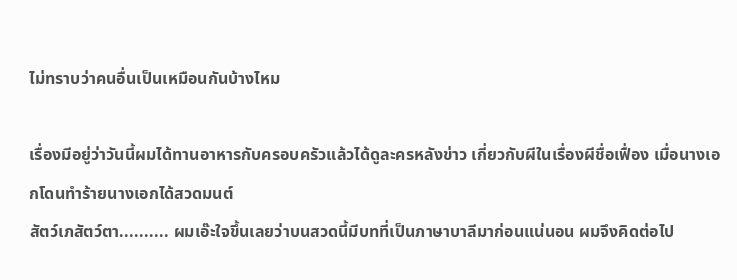ไม่ทราบว่าคนอื่นเป็นเหมือนกันบ้างไหม

เรื่องมีอยู่ว่าวันนี้ผมได้ทานอาหารกับครอบครัวแล้วได้ดูละครหลังข่าว เกี่ยวกับผีในเรื่องผีชื่อเฟื่อง เมื่อนางเอกโดนทำร้ายนางเอกได้สวดมนต์
สัตว์เภสัตว์ตา.......... ผมเอ๊ะใจขึ้นเลยว่าบนสวดนี้มีบทที่เป็นภาษาบาลีมาก่อนแน่นอน ผมจึงคิดต่อไป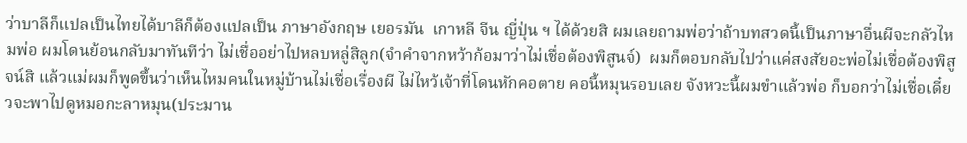ว่าบาลีก็แปลเป็นไทยได้บาลีก็ต้องแปลเป็น ภาษาอังกฤษ เยอรมัน  เกาหลี จีน ญี่ปุ่น ฯ ได้ด้วยสิ ผมเลยถามพ่อว่าถ้าบทสวดนี้เป็นภาษาอื่นผีจะกลัวไหมพ่อ ผมโดนย้อนกลับมาทันทีว่า ไม่เชื่ออย่าไปหลบหลู่สิลูก(จำคำจากหว้าก้อมาว่าไม่เชื่อต้องพิสูนจ์)  ผมก็ตอบกลับไปว่าแค่สงสัยอะพ่อไม่เชื่อต้องพิสูจน์สิ แล้วแม่ผมก็พูดขึ้นว่าเห็นไหมคนในหมู่บ้านไม่เชื่อเรื่องผี ไม่ไหว้เจ้าที่โดนหักคอตาย คอนี้หมุนรอบเลย จังหวะนี้ผมขำแล้วพ่อ ก็บอกว่าไม่เชื่อเดี๋ยวจะพาไปดูหมอกะลาหมุน(ประมาน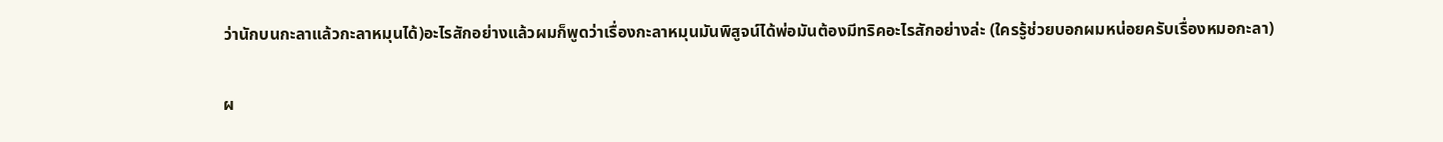ว่านักบนกะลาแล้วกะลาหมุนได้)อะไรสักอย่างแล้วผมก็พูดว่าเรื่องกะลาหมุนมันพิสูจน์ได้พ่อมันต้องมีทริคอะไรสักอย่างล่ะ (ใครรู้ช่วยบอกผมหน่อยครับเรื่องหมอกะลา)

ผ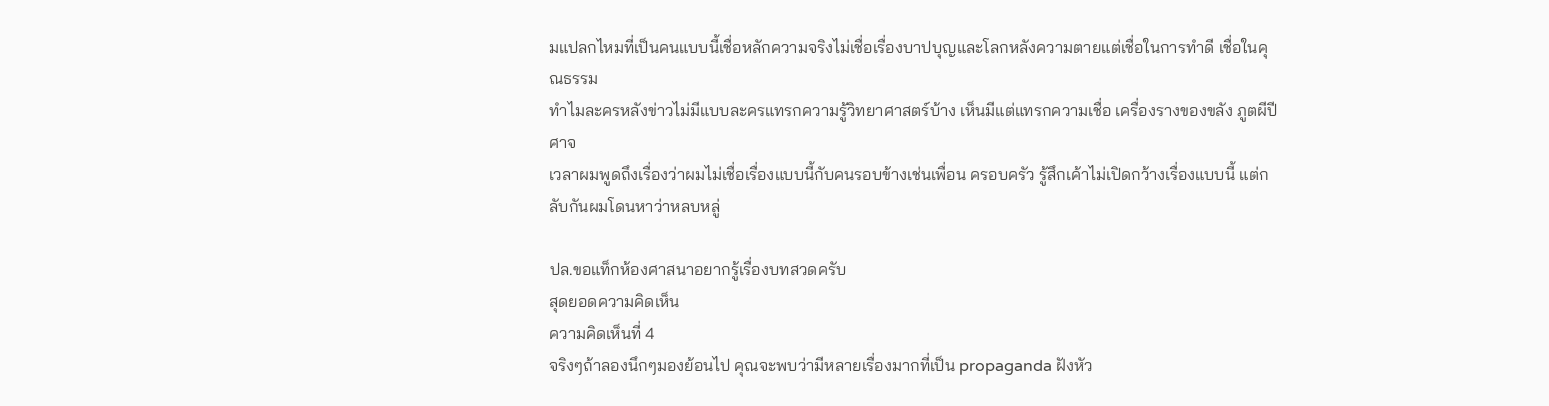มแปลกไหมที่เป็นคนแบบนี้เชื่อหลักความจริงไม่เชื่อเรื่องบาปบุญและโลกหลังความตายแต่เชื่อในการทำดี เชื่อในคุณธรรม
ทำไมละครหลังข่าวไม่มีแบบละครแทรกความรู้วิทยาศาสตร์บ้าง เห็นมีแต่แทรกความเชื่อ เครื่องรางของขลัง ภูตผีปีศาจ
เวลาผมพูดถึงเรื่องว่าผมไม่เชื่อเรื่องแบบนี้กับคนรอบข้างเช่นเพื่อน ครอบครัว รู้สึกเค้าไม่เปิดกว้างเรื่องแบบนี้ แต่กลับกันผมโดนหาว่าหลบหลู่

ปล.ขอแท็กห้องศาสนาอยากรู้เรื่องบทสวดครับ
สุดยอดความคิดเห็น
ความคิดเห็นที่ 4
จริงๆถ้าลองนึกๆมองย้อนไป คุณจะพบว่ามีหลายเรื่องมากที่เป็น propaganda ฝังหัว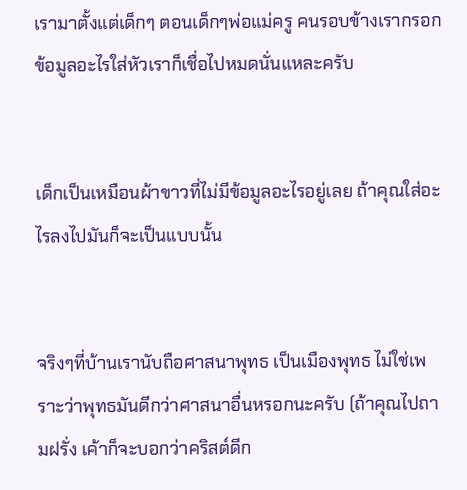เรามาตั้งแต่เด็กๆ ตอนเด็กๆพ่อแม่ครู คนรอบข้างเรากรอกข้อมูลอะไรใส่หัวเราก็เชื่อไปหมดนั่นแหละครับ


เด็กเป็นเหมือนผ้าขาวที่ไม่มีข้อมูลอะไรอยู่เลย ถ้าคุณใส่อะไรลงไปมันก็จะเป็นแบบนั้น


จริงๆที่บ้านเรานับถือศาสนาพุทธ เป็นเมืองพุทธ ไม่ใช่เพราะว่าพุทธมันดีกว่าศาสนาอื่นหรอกนะครับ (ถ้าคุณไปถามฝรั่ง เค้าก็จะบอกว่าคริสต์ดีก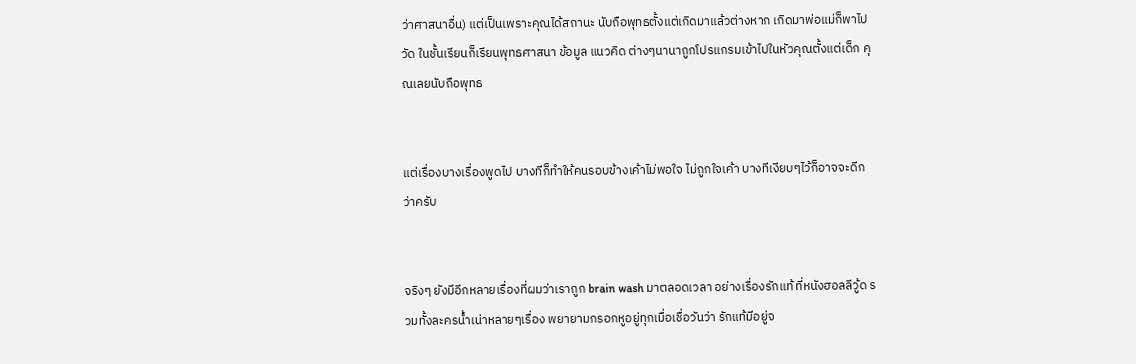ว่าศาสนาอื่น) แต่เป็นเพราะคุณได้สถานะ นับถือพุทธตั้งแต่เกิดมาแล้วต่างหาก เกิดมาพ่อแม่ก็พาไปวัด ในชั้นเรียนก็เรียนพุทธศาสนา ข้อมูล แนวคิด ต่างๆนานาถูกโปรแกรมเข้าไปในหัวคุณตั้งแต่เด็ก คุณเลยนับถือพุทธ


แต่เรื่องบางเรื่องพูดไป บางทีก็ทำให้คนรอบข้างเค้าไม่พอใจ ไม่ถูกใจเค้า บางทีเงียบๆไว้ก็อาจจะดีกว่าครับ


จริงๆ ยังมีอีกหลายเรื่องที่ผมว่าเราถูก brain wash มาตลอดเวลา อย่างเรื่องรักแท้ ที่หนังฮอลลีวู้ด รวมทั้งละครน้ำเน่าหลายๆเรื่อง พยายามกรอกหูอยู่ทุกเมื่อเชื่อวันว่า รักแท้มีอยู่จ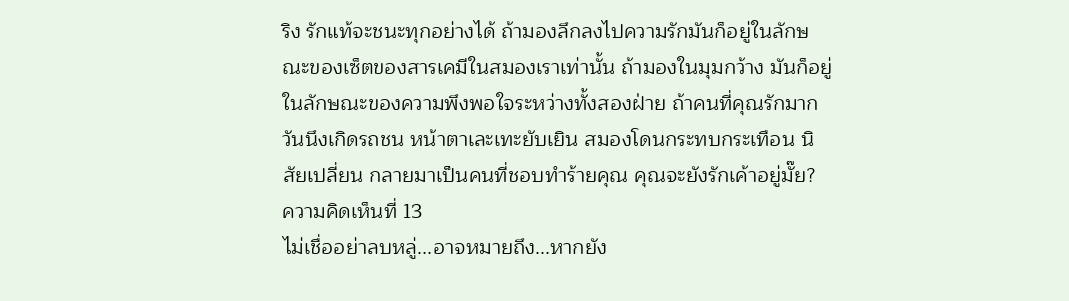ริง รักแท้จะชนะทุกอย่างได้ ถ้ามองลึกลงไปความรักมันก็อยู่ในลักษณะของเซ็ตของสารเคมีในสมองเราเท่านั้น ถ้ามองในมุมกว้าง มันก็อยู่ในลักษณะของความพึงพอใจระหว่างทั้งสองฝ่าย ถ้าคนที่คุณรักมาก วันนึงเกิดรถชน หน้าตาเละเทะยับเยิน สมองโดนกระทบกระเทือน นิสัยเปลี่ยน กลายมาเป็นคนที่ชอบทำร้ายคุณ คุณจะยังรักเค้าอยู่มั๊ย?
ความคิดเห็นที่ 13
ไม่เชื่ออย่าลบหลู่...อาจหมายถึง...หากยัง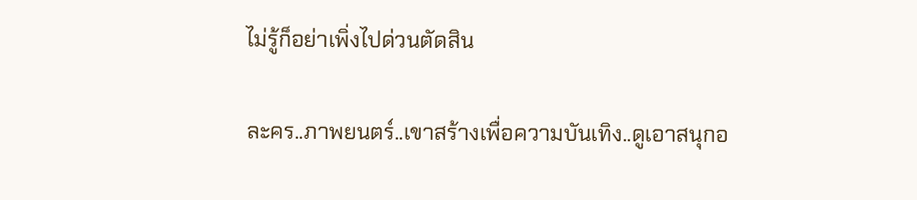ไม่รู้ก็อย่าเพิ่งไปด่วนตัดสิน

ละคร..ภาพยนตร์..เขาสร้างเพื่อความบันเทิง..ดูเอาสนุกอ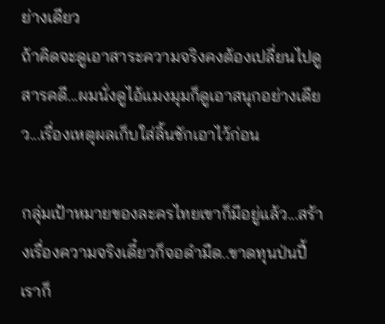ย่างเดียว
ถ้าคิดจะดูเอาสาระความจริงคงต้องเปลี่ยนไปดูสารคดี...ผมนั่งดูไอ้แมงมุมก็ดูเอาสนุกอย่างเดียว...เรื่องเหตุผลเก็บใส่ลิ้นชักเอาไว้ก่อน

กลุ่มเป้าหมายของละครไทยเขาก็มีอยู่แล้ว...สร้างเรื่องความจริงเดี๋ยวก็จอดำมืด..ขาดทุนป่นปี้
เราก็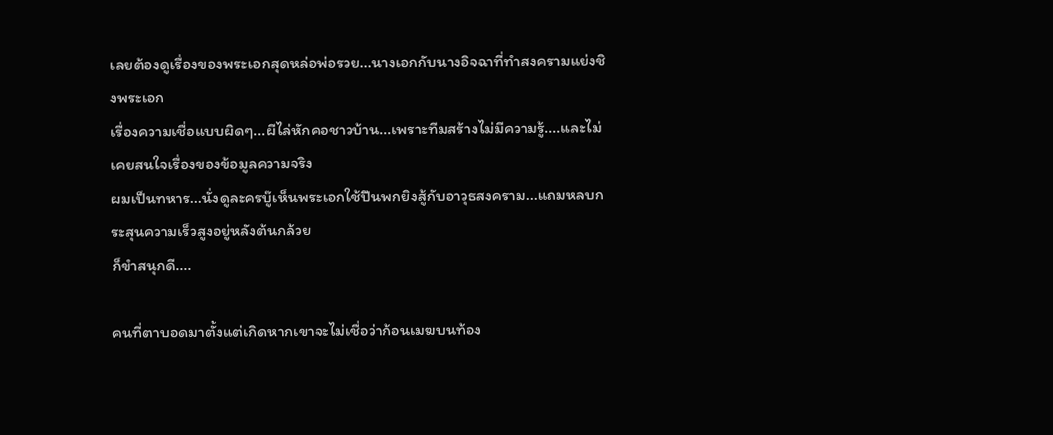เลยต้องดูเรื่องของพระเอกสุดหล่อพ่อรวย...นางเอกกับนางอิจฉาที่ทำสงครามแย่งชิงพระเอก
เรื่องความเชื่อแบบผิดๆ...ผีไล่หักคอชาวบ้าน...เพราะทีมสร้างไม่มีความรู้....และไม่เคยสนใจเรื่องของข้อมูลความจริง
ผมเป็นทหาร...นั่งดูละครบู๊เห็นพระเอกใช้ปืนพกยิงสู้กับอาวุธสงคราม...แถมหลบกระสุนความเร็วสูงอยู่หลังต้นกล้วย
ก็ขำสนุกดี....

คนที่ตาบอดมาตั้งแต่เกิดหากเขาจะไม่เชื่อว่าก้อนเมฆบนท้อง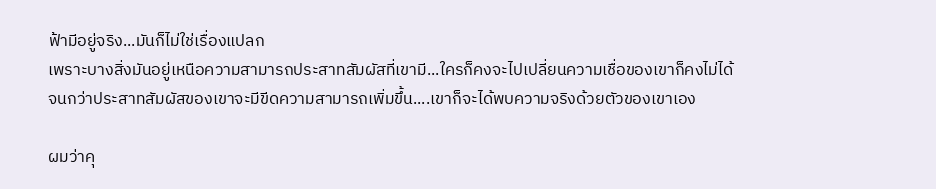ฟ้ามีอยู่จริง...มันก็ไม่ใช่เรื่องแปลก
เพราะบางสิ่งมันอยู่เหนือความสามารถประสาทสัมผัสที่เขามี...ใครก็คงจะไปเปลี่ยนความเชื่อของเขาก็คงไม่ได้
จนกว่าประสาทสัมผัสของเขาจะมีขีดความสามารถเพิ่มขึ้น....เขาก็จะได้พบความจริงด้วยตัวของเขาเอง

ผมว่าคุ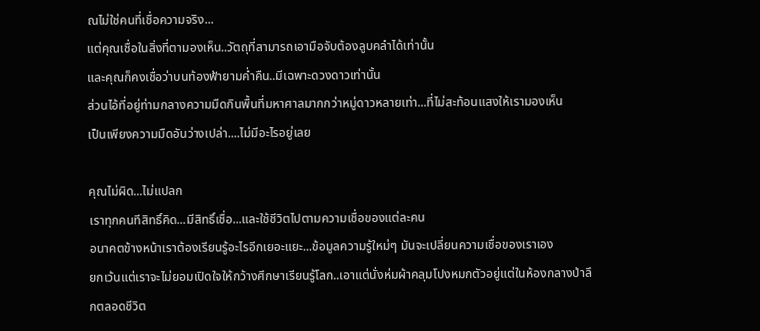ณไม่ใช่คนที่เชื่อความจริง...
แต่คุณเชื่อในสิ่งที่ตามองเห็น..วัตถุที่สามารถเอามือจับต้องลูบคลำได้เท่านั้น
และคุณก็คงเชื่อว่าบนท้องฟ้ายามค่ำคืน..มีเฉพาะดวงดาวเท่านั้น
ส่วนไอ้ที่อยู่ท่ามกลางความมืดกินพื้นที่มหาศาลมากกว่าหมู่ดาวหลายเท่า...ที่ไม่สะท้อนแสงให้เรามองเห็น
เป็นเพียงความมืดอันว่างเปล่า....ไม่มีอะไรอยู่เลย

คุณไม่ผิด...ไม่แปลก
เราทุกคนทีสิทธิ์คิด...มีสิทธิ์เชื่อ...และใช้ชีวิตไปตามความเชื่อของแต่ละคน
อนาคตข้างหน้าเราต้องเรียนรู้อะไรอีกเยอะแยะ...ข้อมูลความรู้ใหม่ๆ มันจะเปลี่ยนความเชื่อของเราเอง
ยกเว้นแต่เราจะไม่ยอมเปิดใจให้กว้างศึกษาเรียนรู้โลก..เอาแต่นั่งห่มผ้าคลุมโปงหมกตัวอยู่แต่ในห้องกลางป่าลึกตลอดชีวิต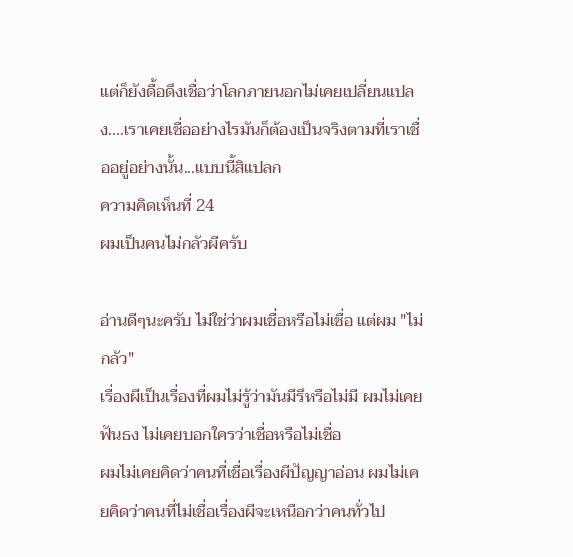แต่ก็ยังดื้อดึงเชื่อว่าโลกภายนอกไม่เคยเปลี่ยนแปลง....เราเคยเชื่ออย่างไรมันก็ต้องเป็นจริงตามที่เราเชื่ออยู่อย่างนั้น...แบบนี้สิแปลก
ความคิดเห็นที่ 24
ผมเป็นคนไม่กลัวผีครับ

อ่านดีๆนะครับ ไม่ใช่ว่าผมเชื่อหรือไม่เชื่อ แต่ผม "ไม่กลัว"
เรื่องผีเป็นเรื่องที่ผมไม่รู้ว่ามันมีรึหรือไม่มี ผมไม่เคยฟันธง ไม่เคยบอกใครว่าเชื่อหรือไม่เชื่อ
ผมไม่เคยคิดว่าคนที่เชื่อเรื่องผีปัญญาอ่อน ผมไม่เคยคิดว่าคนที่ไม่เชื่อเรื่องผีจะเหนือกว่าคนทั่วไป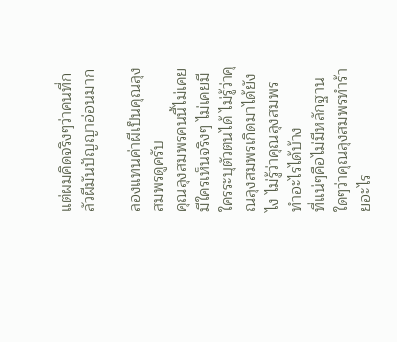แต่ผมคิดจริงๆว่าคนที่กลัวผีมันปัญญาอ่อนมาก

ลองแทนค่าผีเป็นคุณลุงสมพรดูครับ
คุณลุงสมพรคนนี้ไม่เคยมีใครเห็นจริงๆ ไม่เคยมีใครระบุตัวตนได้ ไม่รู้ว่าคุณลุงสมพรเกิดมาได้ยังไง ไม่รู้ว่าคุณลุงสมพรทำอะไรได้บ้าง
ที่แน่ๆคือไม่มีหลักฐานใดๆว่าคุณลุงสมพรทำร้ายอะไร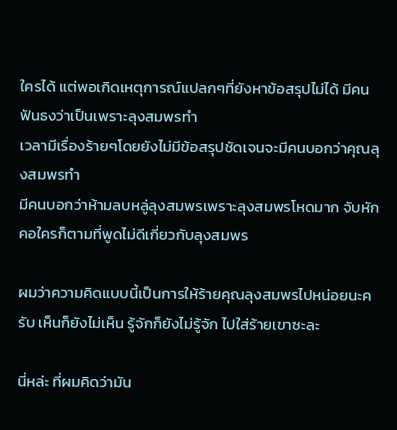ใครได้ แต่พอเกิดเหตุการณ์แปลกๆที่ยังหาข้อสรุปไม่ได้ มีคนฟันธงว่าเป็นเพราะลุงสมพรทำ
เวลามีเรื่องร้ายๆโดยยังไม่มีข้อสรุปชัดเจนจะมีคนบอกว่าคุณลุงสมพรทำ
มีคนบอกว่าห้ามลบหลู่ลุงสมพรเพราะลุงสมพรโหดมาก จับหักคอใครก็ตามที่พูดไม่ดีเกี่ยวกับลุงสมพร

ผมว่าความคิดแบบนี้เป็นการให้ร้ายคุณลุงสมพรไปหน่อยนะครับ เห็นก็ยังไม่เห็น รู้จักก็ยังไม่รู้จัก ไปใส่ร้ายเขาซะละ

นี่หล่ะ ที่ผมคิดว่ามัน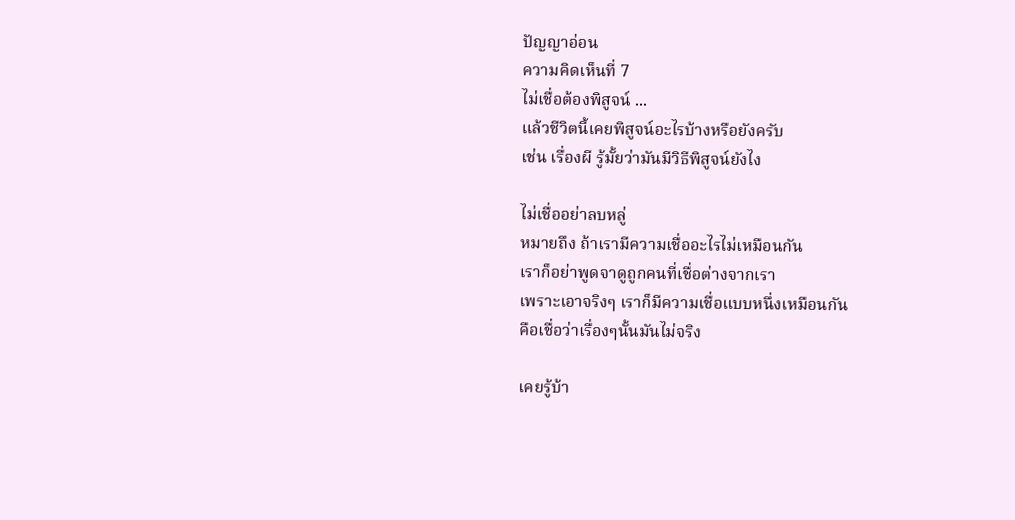ปัญญาอ่อน
ความคิดเห็นที่ 7
ไม่เชื่อต้องพิสูจน์ ...
แล้วชีวิตนี้เคยพิสูจน์อะไรบ้างหรือยังครับ
เช่น เรื่องผี รู้มั้ยว่ามันมีวิธีพิสูจน์ยังไง

ไม่เชื่ออย่าลบหลู่
หมายถึง ถ้าเรามีความเชื่ออะไรไม่เหมือนกัน
เราก็อย่าพูดจาดูถูกคนที่เชื่อต่างจากเรา
เพราะเอาจริงๆ เราก็มีความเชื่อแบบหนึ่งเหมือนกัน
คือเชื่อว่าเรื่องๆนั้นมันไม่จริง

เคยรู้บ้า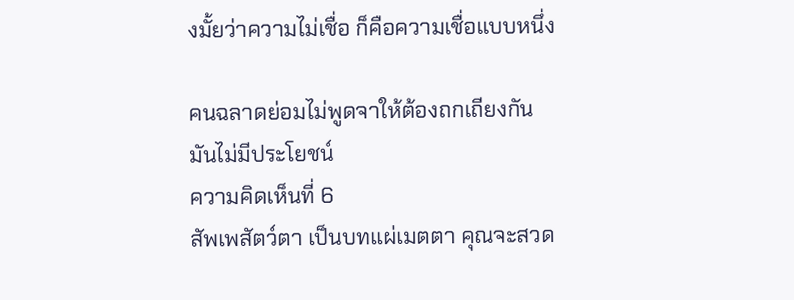งมั้ยว่าความไม่เชื่อ ก็คือความเชื่อแบบหนึ่ง

คนฉลาดย่อมไม่พูดจาให้ต้องถกเถียงกัน
มันไม่มีประโยชน์
ความคิดเห็นที่ 6
สัพเพสัตว์ตา เป็นบทแผ่เมตตา คุณจะสวด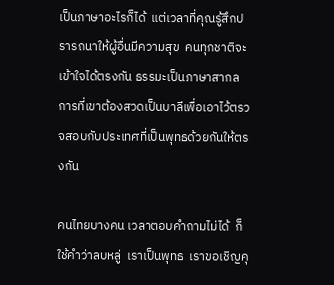เป็นภาษาอะไรก็ได้  แต่เวลาที่คุณรู้สึกปรารถนาให้ผู้อื่นมีความสุข  คนทุกชาติจะเข้าใจได้ตรงกัน ธรรมะเป็นภาษาสากล  การที่เขาต้องสวดเป็นบาลีเพื่อเอาไว้ตรวจสอบกับประเทศที่เป็นพุทธด้วยกันให้ตรงกัน

คนไทยบางคน เวลาตอบคำถามไม่ได้  ก็ใช้คำว่าลบหลู่  เราเป็นพุทธ  เราขอเชิญคุ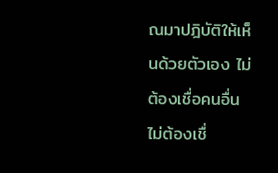ณมาปฎิบัติให้เห็นด้วยตัวเอง ไม่ต้องเชื่อคนอื่น ไม่ต้องเชื่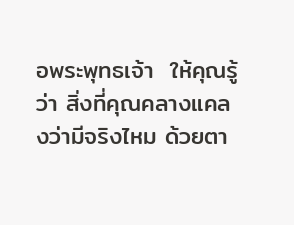อพระพุทธเจ้า  ให้คุณรู้ว่า สิ่งที่คุณคลางแคลงว่ามีจริงไหม ด้วยตา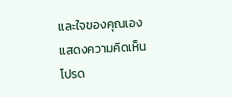และใจของคุณเอง
แสดงความคิดเห็น
โปรด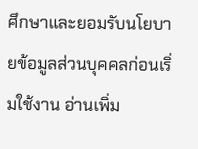ศึกษาและยอมรับนโยบายข้อมูลส่วนบุคคลก่อนเริ่มใช้งาน อ่านเพิ่ม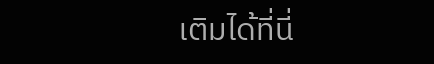เติมได้ที่นี่